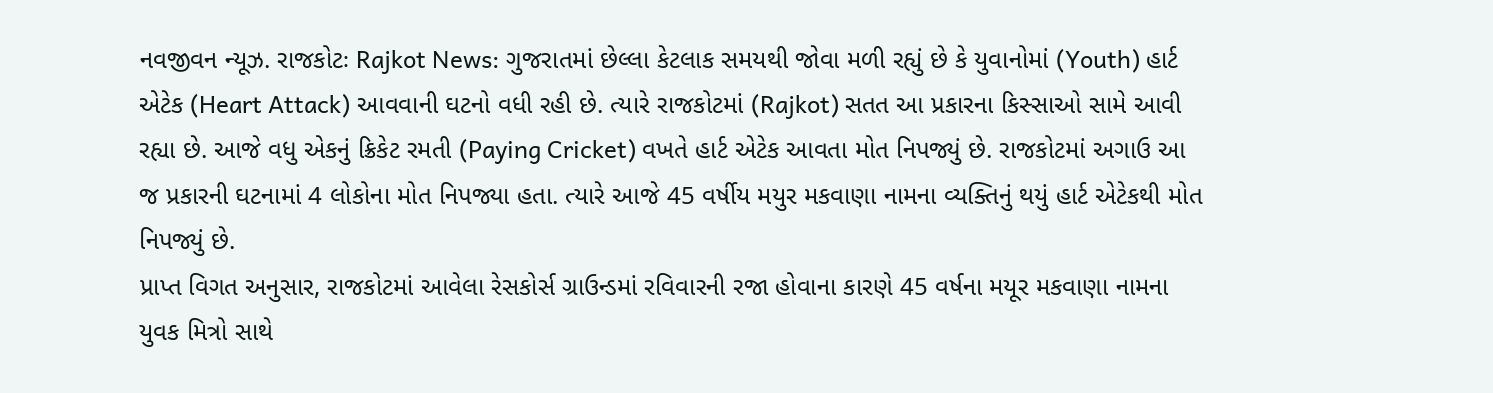નવજીવન ન્યૂઝ. રાજકોટઃ Rajkot News: ગુજરાતમાં છેલ્લા કેટલાક સમયથી જોવા મળી રહ્યું છે કે યુવાનોમાં (Youth) હાર્ટ એટેક (Heart Attack) આવવાની ઘટનો વધી રહી છે. ત્યારે રાજકોટમાં (Rajkot) સતત આ પ્રકારના કિસ્સાઓ સામે આવી રહ્યા છે. આજે વધુ એકનું ક્રિકેટ રમતી (Paying Cricket) વખતે હાર્ટ એટેક આવતા મોત નિપજ્યું છે. રાજકોટમાં અગાઉ આ જ પ્રકારની ઘટનામાં 4 લોકોના મોત નિપજ્યા હતા. ત્યારે આજે 45 વર્ષીય મયુર મકવાણા નામના વ્યક્તિનું થયું હાર્ટ એટેકથી મોત નિપજ્યું છે.
પ્રાપ્ત વિગત અનુસાર, રાજકોટમાં આવેલા રેસકોર્સ ગ્રાઉન્ડમાં રવિવારની રજા હોવાના કારણે 45 વર્ષના મયૂર મકવાણા નામના યુવક મિત્રો સાથે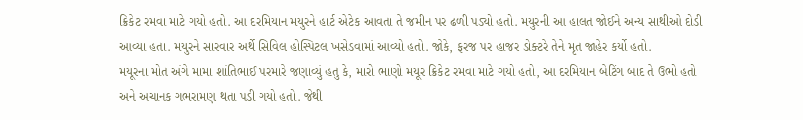ક્રિકેટ રમવા માટે ગયો હતો. આ દરમિયાન મયુરને હાર્ટ એટેક આવતા તે જમીન પર ઢળી પડ્યો હતો. મયુરની આ હાલત જોઈને અન્ય સાથીઓ દોડી આવ્યા હતા. મયુરને સારવાર અર્થે સિવિલ હોસ્પિટલ ખસેડવામાં આવ્યો હતો. જોકે, ફરજ પર હાજર ડોક્ટરે તેને મૃત જાહેર કર્યો હતો.
મયૂરના મોત અંગે મામા શાંતિભાઈ પરમારે જણાવ્યું હતુ કે, મારો ભાણો મયૂર ક્રિકેટ રમવા માટે ગયો હતો, આ દરમિયાન બેટિંગ બાદ તે ઉભો હતો અને અચાનક ગભરામણ થતા પડી ગયો હતો. જેથી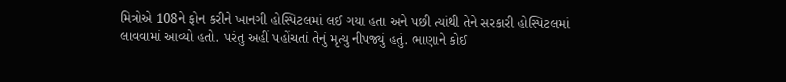મિત્રોએ 108ને ફોન કરીને ખાનગી હોસ્પિટલમાં લઈ ગયા હતા અને પછી ત્યાંથી તેને સરકારી હોસ્પિટલમાં લાવવામાં આવ્યો હતો. પરંતુ અહીં પહોંચતાં તેનું મૃત્યુ નીપજ્યું હતું. ભાણાને કોઈ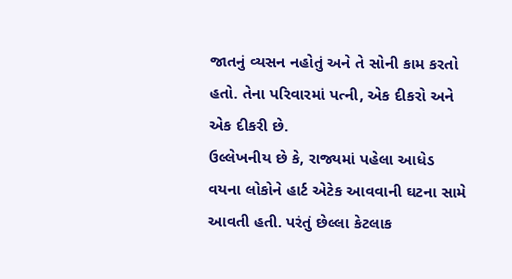જાતનું વ્યસન નહોતું અને તે સોની કામ કરતો હતો. તેના પરિવારમાં પત્ની, એક દીકરો અને એક દીકરી છે.
ઉલ્લેખનીય છે કે, રાજ્યમાં પહેલા આધેડ વયના લોકોને હાર્ટ એટેક આવવાની ઘટના સામે આવતી હતી. પરંતું છેલ્લા કેટલાક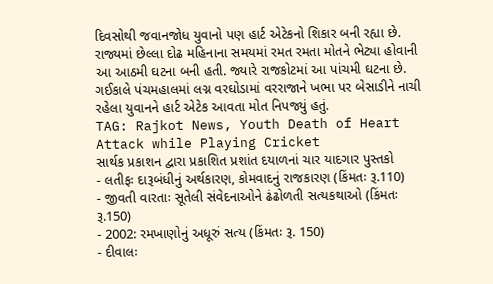દિવસોથી જવાનજોધ યુવાનો પણ હાર્ટ એટેકનો શિકાર બની રહ્યા છે. રાજ્યમાં છેલ્લા દોઢ મહિનાના સમયમાં રમત રમતા મોતને ભેટ્યા હોવાની આ આઠમી ઘટના બની હતી. જ્યારે રાજકોટમાં આ પાંચમી ઘટના છે. ગઈકાલે પંચમહાલમાં લગ્ન વરઘોડામાં વરરાજાને ખભા પર બેસાડીને નાચી રહેલા યુવાનને હાર્ટ એટેક આવતા મોત નિપજ્યું હતું.
TAG: Rajkot News, Youth Death of Heart Attack while Playing Cricket
સાર્થક પ્રકાશન દ્વારા પ્રકાશિત પ્રશાંત દયાળનાં ચાર યાદગાર પુસ્તકો
- લતીફઃ દારૂબંધીનું અર્થકારણ, કોમવાદનું રાજકારણ (કિંમતઃ રૂ.110)
- જીવતી વારતાઃ સૂતેલી સંવેદનાઓને ઢંઢોળતી સત્યકથાઓ (કિંમતઃ રૂ.150)
- 2002: રમખાણોનું અધૂરું સત્ય (કિંમતઃ રૂ. 150)
- દીવાલઃ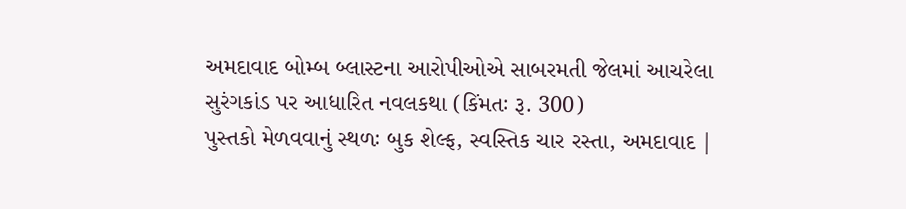અમદાવાદ બોમ્બ બ્લાસ્ટના આરોપીઓએ સાબરમતી જેલમાં આચરેલા સુરંગકાંડ પર આધારિત નવલકથા (કિંમતઃ રૂ. 300)
પુસ્તકો મેળવવાનું સ્થળઃ બુક શેલ્ફ, સ્વસ્તિક ચાર રસ્તા, અમદાવાદ |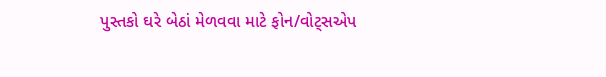પુસ્તકો ઘરે બેઠાં મેળવવા માટે ફોન/વોટ્સએપ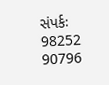સંપર્કઃ 98252 90796